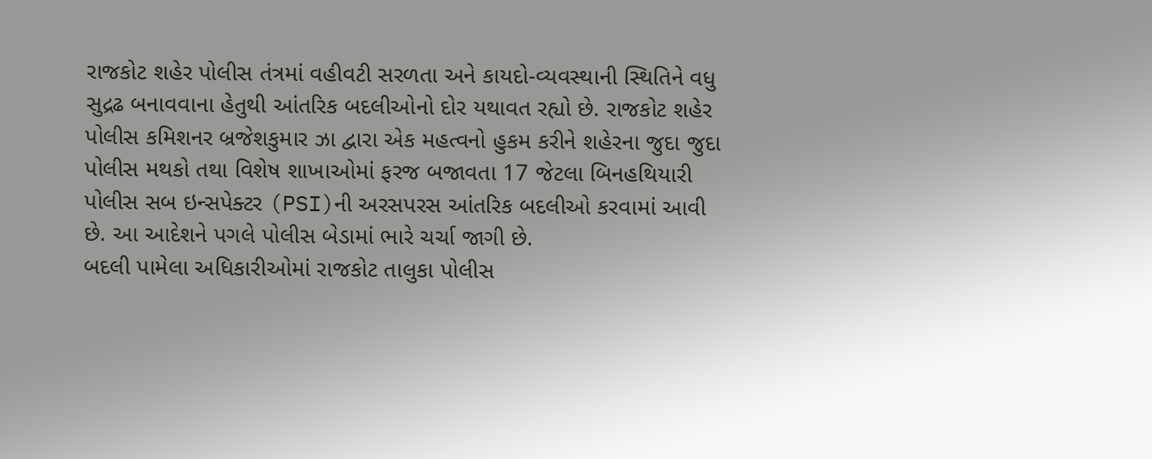રાજકોટ શહેર પોલીસ તંત્રમાં વહીવટી સરળતા અને કાયદો-વ્યવસ્થાની સ્થિતિને વધુ સુદ્રઢ બનાવવાના હેતુથી આંતરિક બદલીઓનો દોર યથાવત રહ્યો છે. રાજકોટ શહેર પોલીસ કમિશનર બ્રજેશકુમાર ઝા દ્વારા એક મહત્વનો હુકમ કરીને શહેરના જુદા જુદા પોલીસ મથકો તથા વિશેષ શાખાઓમાં ફરજ બજાવતા 17 જેટલા બિનહથિયારી પોલીસ સબ ઇન્સપેક્ટર (PSI)ની અરસપરસ આંતરિક બદલીઓ કરવામાં આવી છે. આ આદેશને પગલે પોલીસ બેડામાં ભારે ચર્ચા જાગી છે.
બદલી પામેલા અધિકારીઓમાં રાજકોટ તાલુકા પોલીસ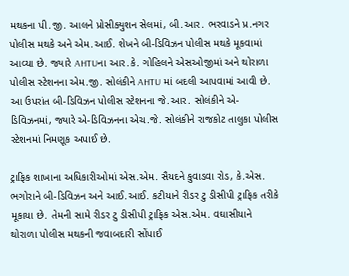મથકના પી.જી. આલને પ્રોસીક્યુશન સેલમાં, બી.આર. ભરવાડને પ્ર.નગર પોલીસ મથકે અને એમ.આઈ. શેખને બી-ડિવિઝન પોલીસ મથકે મૂકવામાં આવ્યા છે. જ્યારે AHTUના આર.કે. ગોહિલને એસઓજીમાં અને થોરાળા પોલીસ સ્ટેશનના એમ.જી. સોલંકીને AHTU માં બદલી આપવામાં આવી છે. આ ઉપરાંત બી-ડિવિઝન પોલીસ સ્ટેશનના જે.આર. સોલંકીને એ-ડિવિઝનમાં, જ્યારે એ-ડિવિઝનના એચ.જે. સોલંકીને રાજકોટ તાલુકા પોલીસ સ્ટેશનમાં નિમણૂક અપાઈ છે.

ટ્રાફિક શાખાના અધિકારીઓમાં એસ.એમ. સૈયદને કુવાડવા રોડ, કે.એસ. ભગોરાને બી-ડિવિઝન અને આઈ.આઈ. કટીયાને રીડર ટુ ડીસીપી ટ્રાફિક તરીકે મૂકાયા છે. તેમની સામે રીડર ટુ ડીસીપી ટ્રાફિક એસ.એમ. વઘાસીયાને થોરાળા પોલીસ મથકની જવાબદારી સોંપાઈ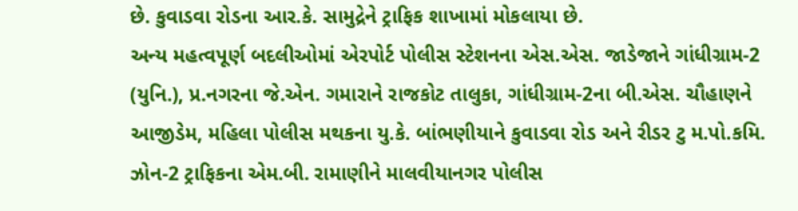છે. કુવાડવા રોડના આર.કે. સામુદ્રેને ટ્રાફિક શાખામાં મોકલાયા છે.
અન્ય મહત્વપૂર્ણ બદલીઓમાં એરપોર્ટ પોલીસ સ્ટેશનના એસ.એસ. જાડેજાને ગાંધીગ્રામ-2 (યુનિ.), પ્ર.નગરના જે.એન. ગમારાને રાજકોટ તાલુકા, ગાંધીગ્રામ-2ના બી.એસ. ચૌહાણને આજીડેમ, મહિલા પોલીસ મથકના યુ.કે. બાંભણીયાને કુવાડવા રોડ અને રીડર ટુ મ.પો.કમિ. ઝોન-2 ટ્રાફિકના એમ.બી. રામાણીને માલવીયાનગર પોલીસ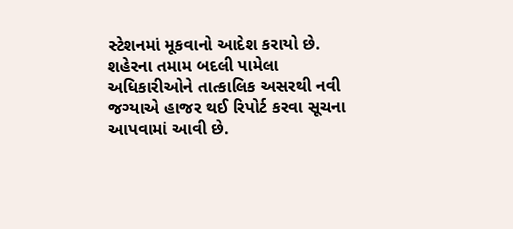સ્ટેશનમાં મૂકવાનો આદેશ કરાયો છે. શહેરના તમામ બદલી પામેલા અધિકારીઓને તાત્કાલિક અસરથી નવી જગ્યાએ હાજર થઈ રિપોર્ટ કરવા સૂચના આપવામાં આવી છે.